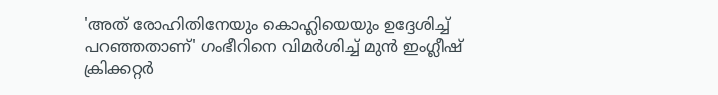'അത് രോഹിതിനേയും കൊഹ്ലിയെയും ഉദ്ദേശിച്ച് പറഞ്ഞതാണ്' ഗംഭീറിനെ വിമർശിച്ച് മുൻ ഇംഗ്ലീഷ് ക്രിക്കറ്റർ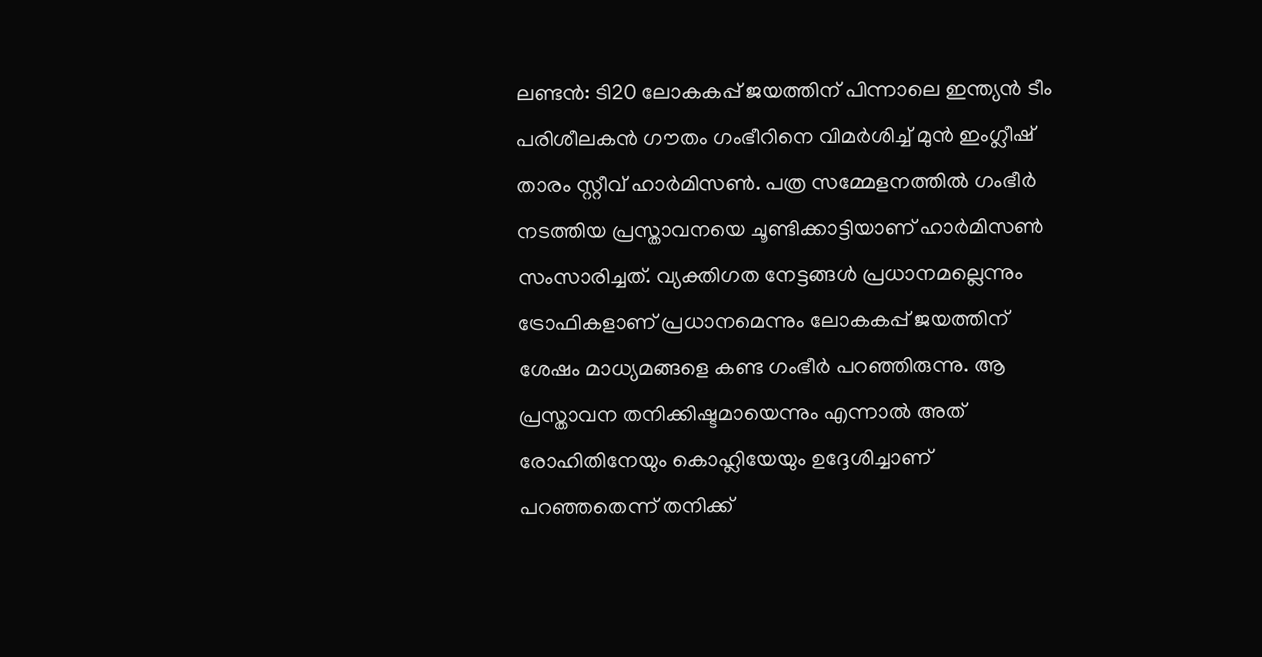ലണ്ടൻ: ടി20 ലോകകപ്പ് ജയത്തിന് പിന്നാലെ ഇന്ത്യൻ ടീം പരിശീലകൻ ഗൗതം ഗംഭീറിനെ വിമർശിച്ച് മുൻ ഇംഗ്ലീഷ് താരം സ്റ്റീവ് ഹാർമിസൺ. പത്ര സമ്മേളനത്തിൽ ഗംഭീർ നടത്തിയ പ്രസ്താവനയെ ചൂണ്ടിക്കാട്ടിയാണ് ഹാർമിസൺ സംസാരിച്ചത്. വ്യക്തിഗത നേട്ടങ്ങൾ പ്രധാനമല്ലെന്നും ട്രോഫികളാണ് പ്രധാനമെന്നും ലോകകപ്പ് ജയത്തിന് ശേഷം മാധ്യമങ്ങളെ കണ്ട ഗംഭീർ പറഞ്ഞിരുന്നു. ആ പ്രസ്താവന തനിക്കിഷ്ടമായെന്നും എന്നാൽ അത് രോഹിതിനേയും കൊഹ്ലിയേയും ഉദ്ദേശിച്ചാണ് പറഞ്ഞതെന്ന് തനിക്ക്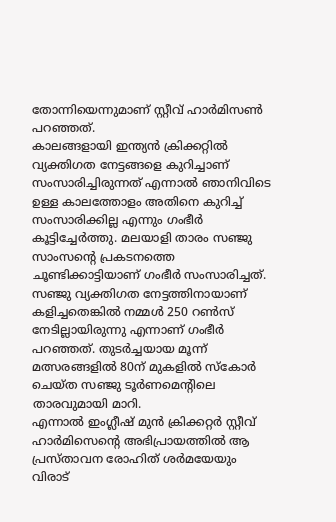തോന്നിയെന്നുമാണ് സ്റ്റീവ് ഹാർമിസൺ പറഞ്ഞത്.
കാലങ്ങളായി ഇന്ത്യൻ ക്രിക്കറ്റിൽ വ്യക്തിഗത നേട്ടങ്ങളെ കുറിച്ചാണ് സംസാരിച്ചിരുന്നത് എന്നാൽ ഞാനിവിടെ ഉള്ള കാലത്തോളം അതിനെ കുറിച്ച് സംസാരിക്കില്ല എന്നും ഗംഭീർ കൂട്ടിച്ചേർത്തു. മലയാളി താരം സഞ്ജു സാംസന്റെ പ്രകടനത്തെ ചൂണ്ടിക്കാട്ടിയാണ് ഗംഭീർ സംസാരിച്ചത്. സഞ്ജു വ്യക്തിഗത നേട്ടത്തിനായാണ് കളിച്ചതെങ്കിൽ നമ്മൾ 250 റൺസ് നേടില്ലായിരുന്നു എന്നാണ് ഗംഭീർ പറഞ്ഞത്. തുടർച്ചയായ മൂന്ന് മത്സരങ്ങളിൽ 80ന് മുകളിൽ സ്കോർ ചെയ്ത സഞ്ജു ടൂർണമെന്റിലെ താരവുമായി മാറി.
എന്നാൽ ഇംഗ്ലീഷ് മുൻ ക്രിക്കറ്റർ സ്റ്റീവ് ഹാർമിസെന്റെ അഭിപ്രായത്തിൽ ആ പ്രസ്താവന രോഹിത് ശർമയേയും വിരാട്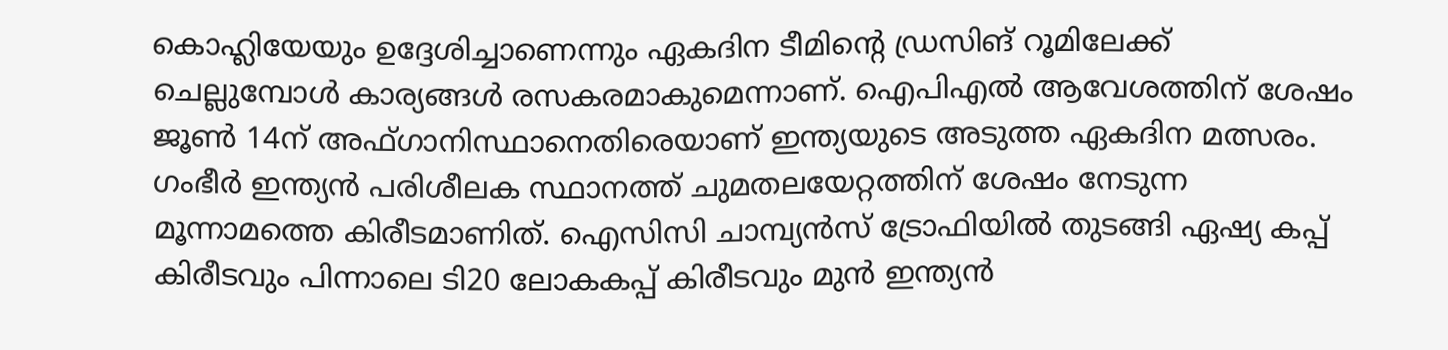കൊഹ്ലിയേയും ഉദ്ദേശിച്ചാണെന്നും ഏകദിന ടീമിന്റെ ഡ്രസിങ് റൂമിലേക്ക് ചെല്ലുമ്പോൾ കാര്യങ്ങൾ രസകരമാകുമെന്നാണ്. ഐപിഎൽ ആവേശത്തിന് ശേഷം ജൂൺ 14ന് അഫ്ഗാനിസ്ഥാനെതിരെയാണ് ഇന്ത്യയുടെ അടുത്ത ഏകദിന മത്സരം.
ഗംഭീർ ഇന്ത്യൻ പരിശീലക സ്ഥാനത്ത് ചുമതലയേറ്റത്തിന് ശേഷം നേടുന്ന മൂന്നാമത്തെ കിരീടമാണിത്. ഐസിസി ചാമ്പ്യൻസ് ട്രോഫിയിൽ തുടങ്ങി ഏഷ്യ കപ്പ് കിരീടവും പിന്നാലെ ടി20 ലോകകപ്പ് കിരീടവും മുൻ ഇന്ത്യൻ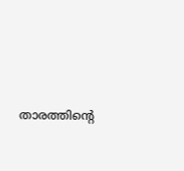താരത്തിന്റെ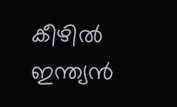കീഴിൽ ഇന്ത്യൻ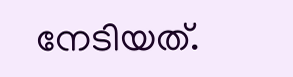നേടിയത്.